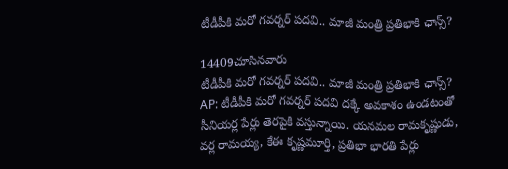టీడీపీకి మరో గవర్నర్ పదవి.. మాజీ మంత్రి ప్రతిభాకి ఛాన్స్?

14409చూసినవారు
టీడీపీకి మరో గవర్నర్ పదవి.. మాజీ మంత్రి ప్రతిభాకి ఛాన్స్?
AP: టీడీపీకి మరో గవర్నర్ పదవి దక్కే అవకాశం ఉండటంతో సీనియర్ల పేర్లు తెరపైకి వస్తున్నాయి. యనమల రామకృష్ణుడు, వర్ల రామయ్య, కేఈ కృష్ణమూర్తి, ప్రతిభా భారతి పేర్లు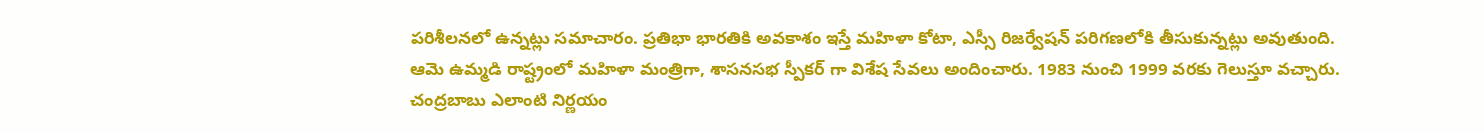పరిశీలనలో ఉన్నట్లు సమాచారం. ప్రతిభా భారతికి అవకాశం ఇస్తే మహిళా కోటా, ఎస్సీ రిజర్వేషన్ పరిగణలోకి తీసుకున్నట్లు అవుతుంది. ఆమె ఉమ్మడి రాష్ట్రంలో మహిళా మంత్రిగా, శాసనసభ స్పీకర్ గా విశేష సేవలు అందించారు. 1983 నుంచి 1999 వరకు గెలుస్తూ వచ్చారు. చంద్రబాబు ఎలాంటి నిర్ణయం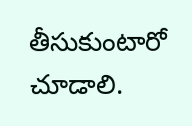తీసుకుంటారో చూడాలి.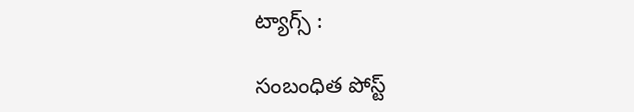ట్యాగ్స్ :

సంబంధిత పోస్ట్